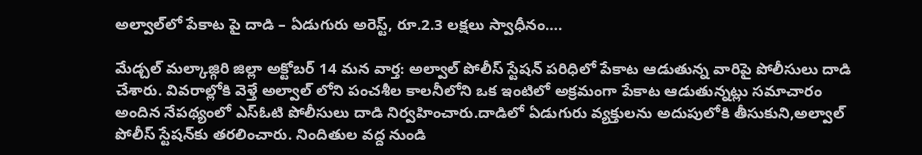అల్వాల్‌లో పేకాట పై దాడి – ఏడుగురు అరెస్ట్, రూ.2.3 లక్షలు స్వాధీనం….

మేడ్చల్ మల్కాజ్గిరి జిల్లా అక్టోబర్ 14 మన వార్త: అల్వాల్ పోలీస్ స్టేషన్ పరిధిలో పేకాట ఆడుతున్న వారిపై పోలీసులు దాడి చేశారు. వివరాల్లోకి వెళ్తే అల్వాల్‌ లోని పంచశీల కాలనీలోని ఒక ఇంటిలో అక్రమంగా పేకాట ఆడుతున్నట్లు సమాచారం అందిన నేపథ్యంలో ఎస్ఓటి పోలీసులు దాడి నిర్వహించారు.దాడిలో ఏడుగురు వ్యక్తులను అదుపులోకి తీసుకుని,అల్వాల్ పోలీస్ స్టేషన్‌కు తరలించారు. నిందితుల వద్ద నుండి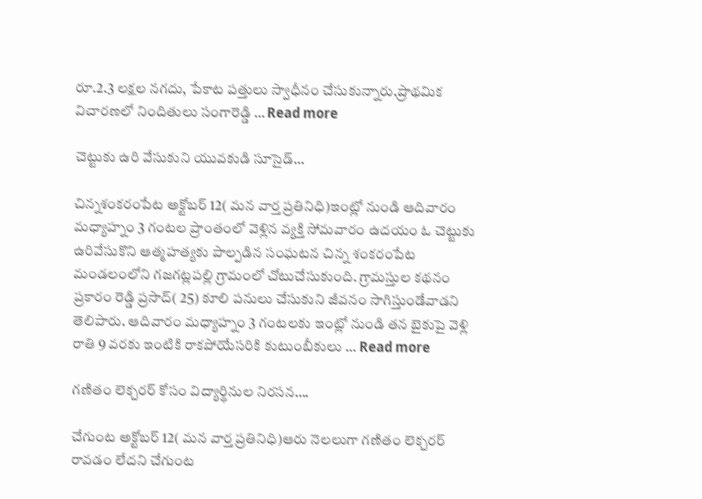రూ.2.3 లక్షల నగదు, పేకాట పత్తులు స్వాధీనం చేసుకున్నారు.ప్రాథమిక విచారణలో నిందితులు సంగారెడ్డి … Read more

చెట్టుకు ఉరి వేసుకుని యువకుడి సూసైడ్…

చిన్నశంకరంపేట అక్టోబర్ 12( మన వార్త ప్రతినిధి)ఇంట్లో నుండి ఆదివారం మధ్యాహ్నం 3 గంటల ప్రాంతంలో వెళ్లిన వ్యక్తి సోమవారం ఉదయం ఓ చెట్టుకు ఉరివేసుకొని ఆత్మహత్యకు పాల్పడిన సంఘటన చిన్న శంకరంపేట మండలంలోని గజగట్లపల్లి గ్రామంలో చోటుచేసుకుంది. గ్రామస్తుల కథనం ప్రకారం రెడ్డి ప్రసాద్( 25) కూలి పనులు చేసుకుని జీవనం సాగిస్తుండేవాడని తెలిపారు. ఆదివారం మధ్యాహ్నం 3 గంటలకు ఇంట్లో నుండి తన బైకుపై వెళ్లి రాతి 9 వరకు ఇంటికి రాకపోయేసరికి కుటుంబీకులు … Read more

గణితం లెక్చరర్ కోసం విద్యార్థినుల నిరసన….

చేగుంట అక్టోబర్ 12( మన వార్త ప్రతినిధి)ఆరు నెలలుగా గణితం లెక్చరర్ రావడం లేదని చేగుంట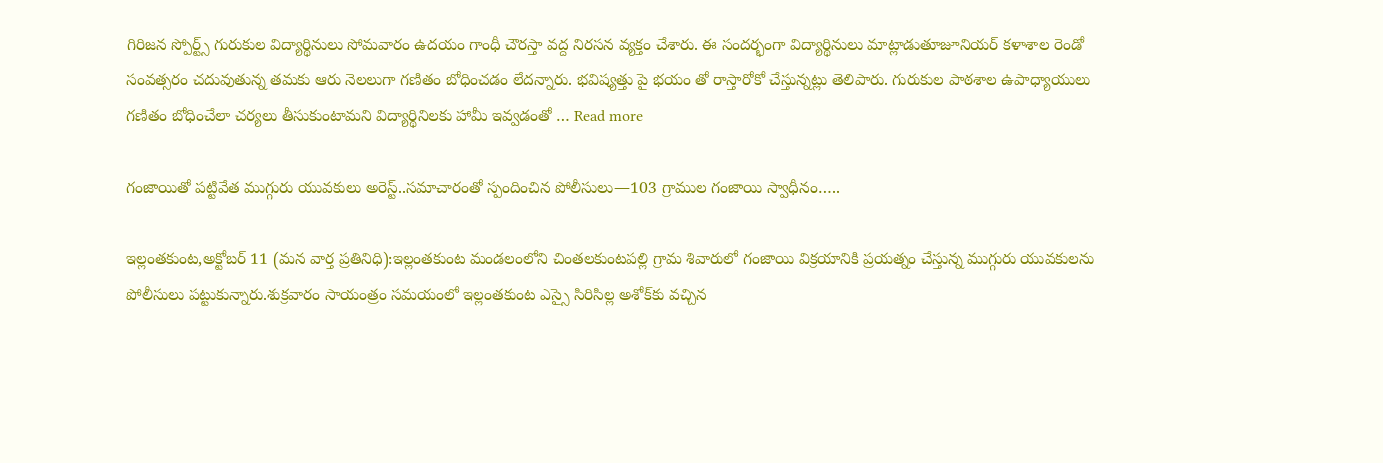గిరిజన స్పోర్ట్స్ గురుకుల విద్యార్థినులు సోమవారం ఉదయం గాంధీ చౌరస్తా వద్ద నిరసన వ్యక్తం చేశారు. ఈ సందర్భంగా విద్యార్థినులు మాట్లాడుతూజూనియర్ కళాశాల రెండో సంవత్సరం చదువుతున్న తమకు ఆరు నెలలుగా గణితం బోధించడం లేదన్నారు. భవిష్యత్తు పై భయం తో రాస్తారోకో చేస్తున్నట్లు తెలిపారు. గురుకుల పాఠశాల ఉపాధ్యాయులు గణితం బోధించేలా చర్యలు తీసుకుంటామని విద్యార్థినిలకు హామీ ఇవ్వడంతో … Read more

గంజాయితో పట్టివేత ముగ్గురు యువకులు అరెస్ట్..సమాచారంతో స్పందించిన పోలీసులు—103 గ్రాముల గంజాయి స్వాధీనం…..

ఇల్లంతకుంట,అక్టోబర్ 11 (మన వార్త ప్రతినిధి):ఇల్లంతకుంట మండలంలోని చింతలకుంటపల్లి గ్రామ శివారులో గంజాయి విక్రయానికి ప్రయత్నం చేస్తున్న ముగ్గురు యువకులను పోలీసులు పట్టుకున్నారు.శుక్రవారం సాయంత్రం సమయంలో ఇల్లంతకుంట ఎస్సై సిరిసిల్ల అశోక్‌కు వచ్చిన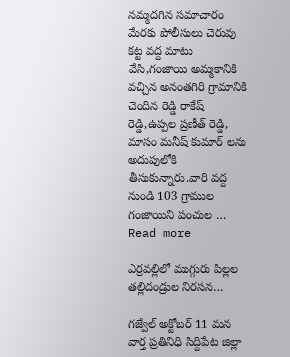నమ్మదగిన సమాచారం మేరకు పోలీసులు చెరువు కట్ట వద్ద మాటు వేసి,గంజాయి అమ్మకానికి వచ్చిన అనంతగిరి గ్రామానికి చెందిన రెడ్డి రాకేష్ రెడ్డి,ఉప్పల ప్రణీత్ రెడ్డి, మాసం మనీష్ కుమార్ లను అదుపులోకి తీసుకున్నారు.వారి వద్ద నుండి 103 గ్రాముల గంజాయిని పంచుల … Read more

ఎర్రవల్లిలో ముగ్గురు పిల్లల తల్లిదండ్రుల నిరసన…

గజ్వేల్ అక్టోబర్ 11 మన వార్త ప్రతినిధి సిద్దిపేట జిల్లా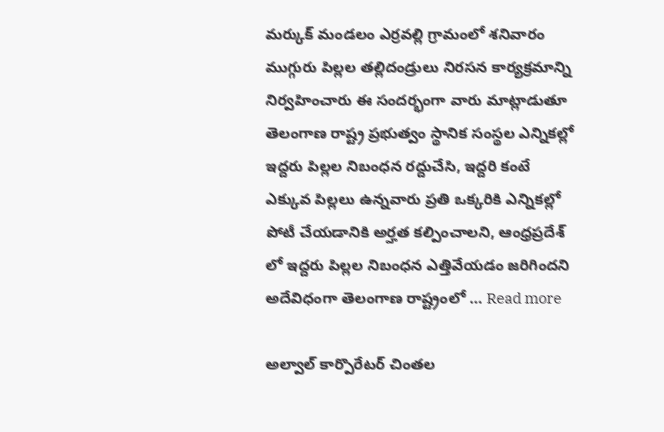మర్కుక్ మండలం ఎర్రవల్లి గ్రామంలో శనివారం ముగ్గురు పిల్లల తల్లిదండ్రులు నిరసన కార్యక్రమాన్ని నిర్వహించారు ఈ సందర్భంగా వారు మాట్లాడుతూ తెలంగాణ రాష్ట్ర ప్రభుత్వం స్థానిక సంస్థల ఎన్నికల్లో ఇద్దరు పిల్లల నిబంధన రద్దుచేసి, ఇద్దరి కంటే ఎక్కువ పిల్లలు ఉన్నవారు ప్రతి ఒక్కరికి ఎన్నికల్లో పోటీ చేయడానికి అర్హత కల్పించాలని, ఆంధ్రప్రదేశ్ లో ఇద్దరు పిల్లల నిబంధన ఎత్తివేయడం జరిగిందని అదేవిధంగా తెలంగాణ రాష్ట్రంలో … Read more

అల్వాల్ కార్పొరేటర్ చింతల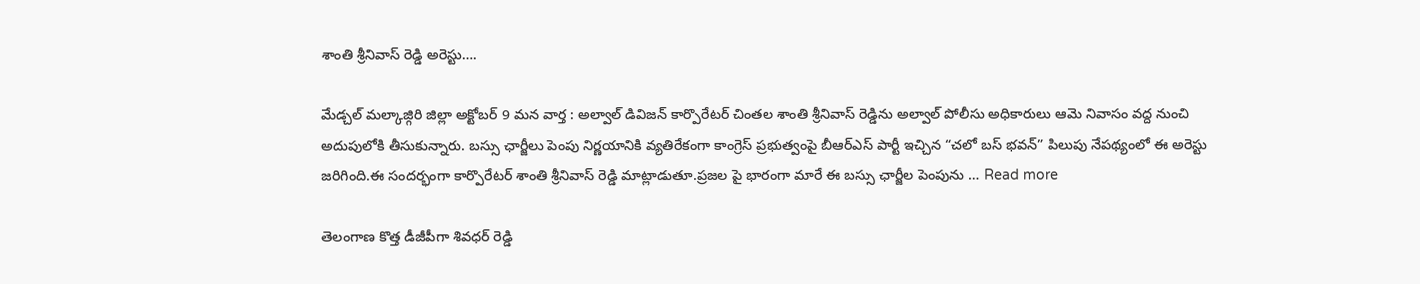శాంతి శ్రీనివాస్ రెడ్డి అరెస్టు….

మేడ్చల్ మల్కాజ్గిరి జిల్లా అక్టోబర్ 9 మన వార్త : అల్వాల్ డివిజన్ కార్పొరేటర్ చింతల శాంతి శ్రీనివాస్ రెడ్డిను అల్వాల్ పోలీసు అధికారులు ఆమె నివాసం వద్ద నుంచి అదుపులోకి తీసుకున్నారు. బస్సు ఛార్జీలు పెంపు నిర్ణయానికి వ్యతిరేకంగా కాంగ్రెస్ ప్రభుత్వంపై బీఆర్ఎస్ పార్టీ ఇచ్చిన “చలో బస్ భవన్” పిలుపు నేపథ్యంలో ఈ అరెస్టు జరిగింది.ఈ సందర్భంగా కార్పొరేటర్ శాంతి శ్రీనివాస్ రెడ్డి మాట్లాడుతూ.ప్రజల పై భారంగా మారే ఈ బస్సు ఛార్జీల పెంపును … Read more

తెలంగాణ కొత్త డీజీపీగా శివధర్ రెడ్డి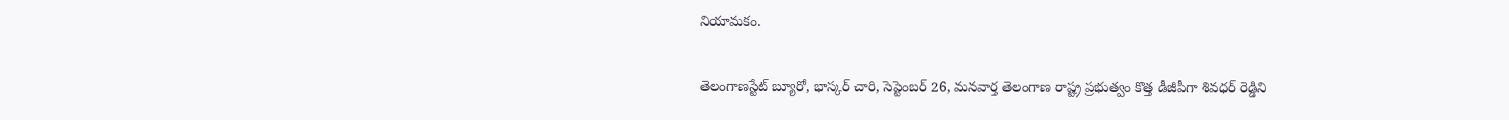నియామకం.

తెలంగాణస్టేట్ బ్యూరో, భాస్కర్ చారి, సెప్టెంబర్ 26, మనవార్త తెలంగాణ రాష్ట్ర ప్రభుత్వం కొత్త డీజీపీగా శివధర్ రెడ్డిని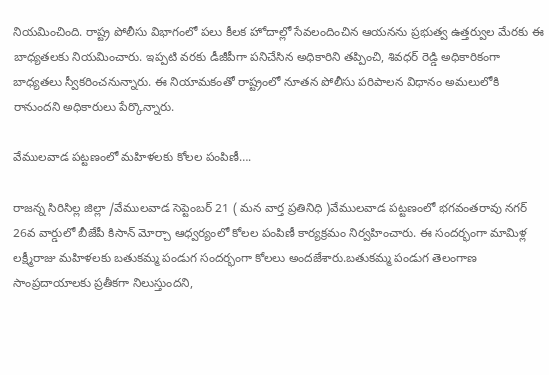నియమించింది. రాష్ట్ర పోలీసు విభాగంలో పలు కీలక హోదాల్లో సేవలందించిన ఆయనను ప్రభుత్వ ఉత్తర్వుల మేరకు ఈ బాధ్యతలకు నియమించారు. ఇప్పటి వరకు డీజీపీగా పనిచేసిన అధికారిని తప్పించి, శివధర్ రెడ్డి అధికారికంగా బాధ్యతలు స్వీకరించనున్నారు. ఈ నియామకంతో రాష్ట్రంలో నూతన పోలీసు పరిపాలన విధానం అమలులోకి రానుందని అధికారులు పేర్కొన్నారు.

వేములవాడ పట్టణంలో మహిళలకు కోలల పంపిణీ….

రాజన్న సిరిసిల్ల జిల్లా /వేములవాడ సెప్టెంబర్ 21 ( మన వార్త ప్రతినిధి )వేములవాడ పట్టణంలో భగవంతరావు నగర్ 26వ వార్డులో బీజేపీ కిసాన్ మోర్చా ఆధ్వర్యంలో కోలల పంపిణీ కార్యక్రమం నిర్వహించారు. ఈ సందర్భంగా మామిళ్ల లక్ష్మీరాజు మహిళలకు బతుకమ్మ పండుగ సందర్భంగా కోలలు అందజేశారు.బతుకమ్మ పండుగ తెలంగాణ సాంప్రదాయాలకు ప్రతీకగా నిలుస్తుందని,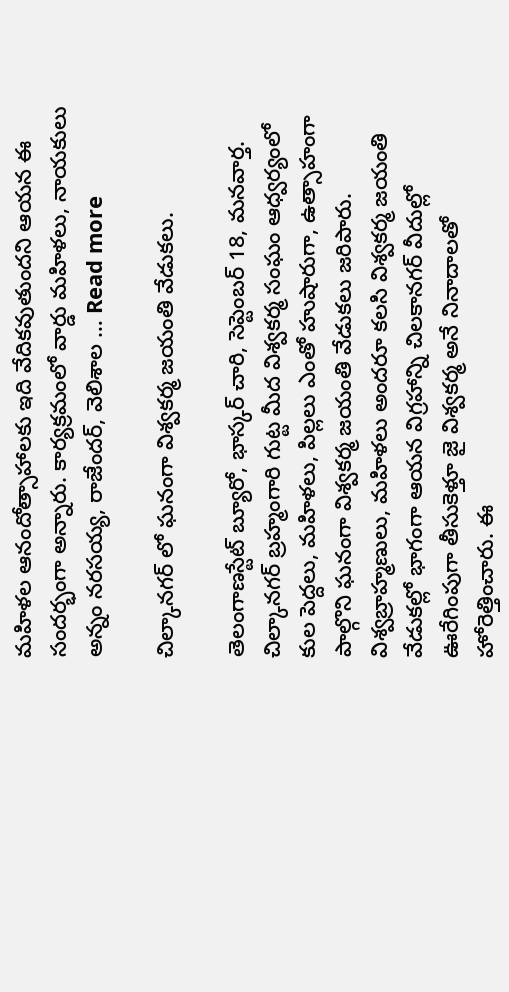మహిళల ఆనందోత్సాహాలకు ఇది వేదికవుతుందని ఆయన ఈ సందర్భంగా అన్నారు. కార్యక్రమంలో వార్డు మహిళలు, నాయకులు అన్నం నరసయ్య, రాజేందర్, వెలిశాల … Read more

చిల్కానగర్ లో ఘనంగా విశ్వకర్మ జయంతి వేడుకలు.

తెలంగాణస్టేట్ బ్యూరో, భాస్కర్ చారి, సెప్టెంబర్ 18, మనవార్త. చిల్కానగర్ బ్రహ్మంగారి గుట్ట మీద విశ్వకర్మ సంఘం ఆధ్వర్యంలో కుల పెద్దలు, మహిళలు, పిల్లలు ఎంతో హుషారుగా, ఉత్సాహంగా పాల్గొని ఘనంగా విశ్వకర్మ జయంతి వేడుకలు జరిపారు. విశ్వబ్రాహ్మణులు, మహిళలు అందరూ కలసి విశ్వకర్మ జయంతి వేడుకల్లో భాగంగా ఆయన విగ్రహాన్ని చిలకానగర్ వీదుల్లో ఊరేగింపుగా తీసుకెళ్తూ జై విశ్వకర్మ అనే నినాదాలతో హోరెత్తించారు. ఈ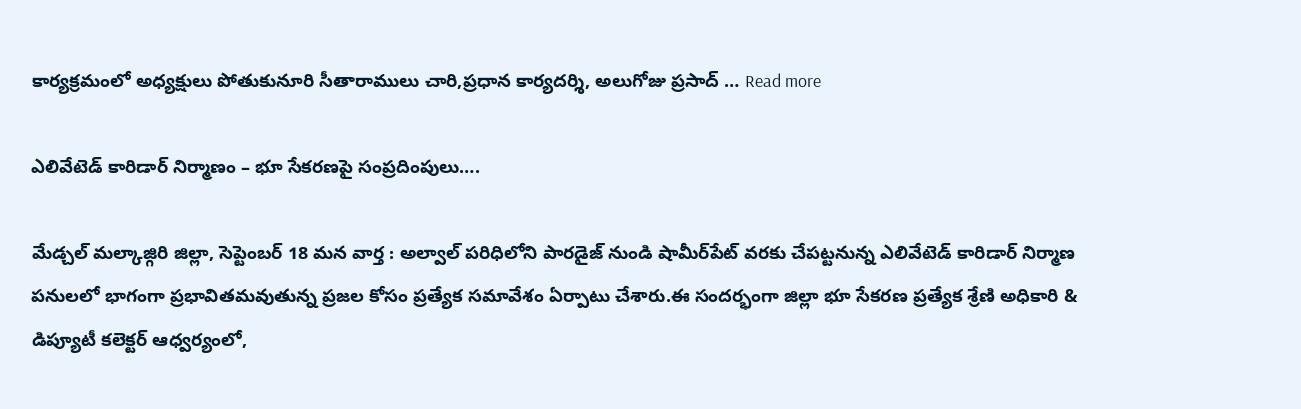కార్యక్రమంలో అధ్యక్షులు పోతుకునూరి సీతారాములు చారి,ప్రధాన కార్యదర్శి, అలుగోజు ప్రసాద్ … Read more

ఎలివేటెడ్ కారిడార్ నిర్మాణం – భూ సేకరణపై సంప్రదింపులు….

మేడ్చల్ మల్కాజ్గిరి జిల్లా, సెప్టెంబర్ 18 మన వార్త : అల్వాల్ పరిధిలోని పారడైజ్ నుండి షామీర్‌పేట్ వరకు చేపట్టనున్న ఎలివేటెడ్ కారిడార్ నిర్మాణ పనులలో భాగంగా ప్రభావితమవుతున్న ప్రజల కోసం ప్రత్యేక సమావేశం ఏర్పాటు చేశారు.ఈ సందర్భంగా జిల్లా భూ సేకరణ ప్రత్యేక శ్రేణి అధికారి & డిప్యూటీ కలెక్టర్ ఆధ్వర్యంలో,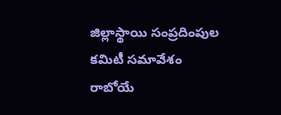జిల్లాస్థాయి సంప్రదింపుల కమిటీ సమావేశం రాబోయే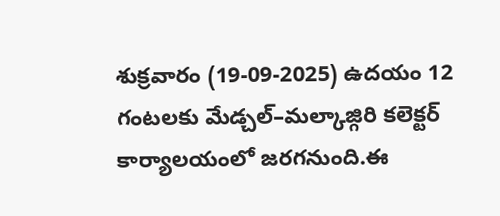శుక్రవారం (19-09-2025) ఉదయం 12 గంటలకు మేడ్చల్–మల్కాజ్గిరి కలెక్టర్ కార్యాలయంలో జరగనుంది.ఈ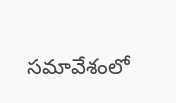సమావేశంలో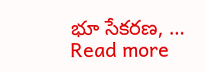భూ సేకరణ, … Read more